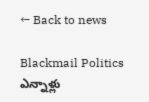← Back to news

Blackmail Politics ఎన్నాళ్లు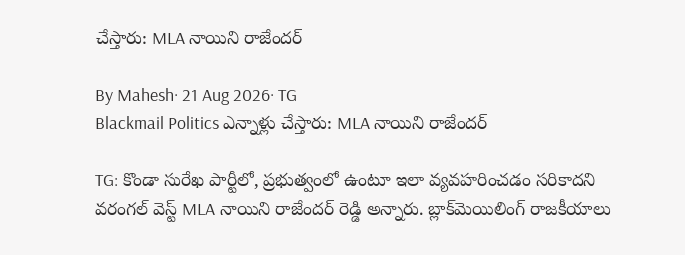చేస్తారు: MLA నాయిని రాజేందర్

By Mahesh· 21 Aug 2026· TG
Blackmail Politics ఎన్నాళ్లు చేస్తారు: MLA నాయిని రాజేందర్

TG: కొండా సురేఖ పార్టీలో, ప్రభుత్వంలో ఉంటూ ఇలా వ్యవహరించడం సరికాదని వరంగల్ వెస్ట్ MLA నాయిని రాజేందర్ రెడ్డి అన్నారు. బ్లాక్‌మెయిలింగ్ రాజకీయాలు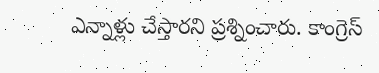ఎన్నాళ్లు చేస్తారని ప్రశ్నించారు. కాంగ్రెస్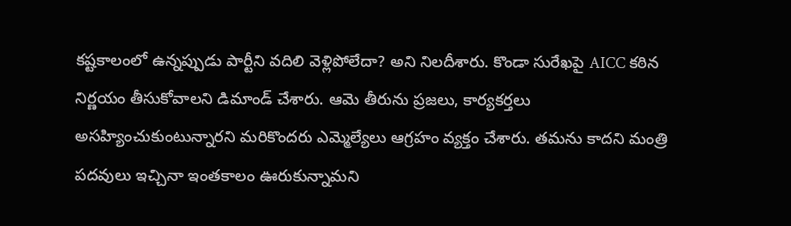కష్టకాలంలో ఉన్నప్పుడు పార్టీని వదిలి వెళ్లిపోలేదా? అని నిలదీశారు. కొండా సురేఖపై AICC కఠిన నిర్ణయం తీసుకోవాలని డిమాండ్ చేశారు. ఆమె తీరును ప్రజలు, కార్యకర్తలు అసహ్యించుకుంటున్నారని మరికొందరు ఎమ్మెల్యేలు ఆగ్రహం వ్యక్తం చేశారు. తమను కాదని మంత్రి పదవులు ఇచ్చినా ఇంతకాలం ఊరుకున్నామని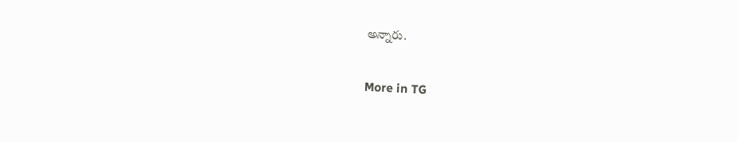అన్నారు.

More in TG